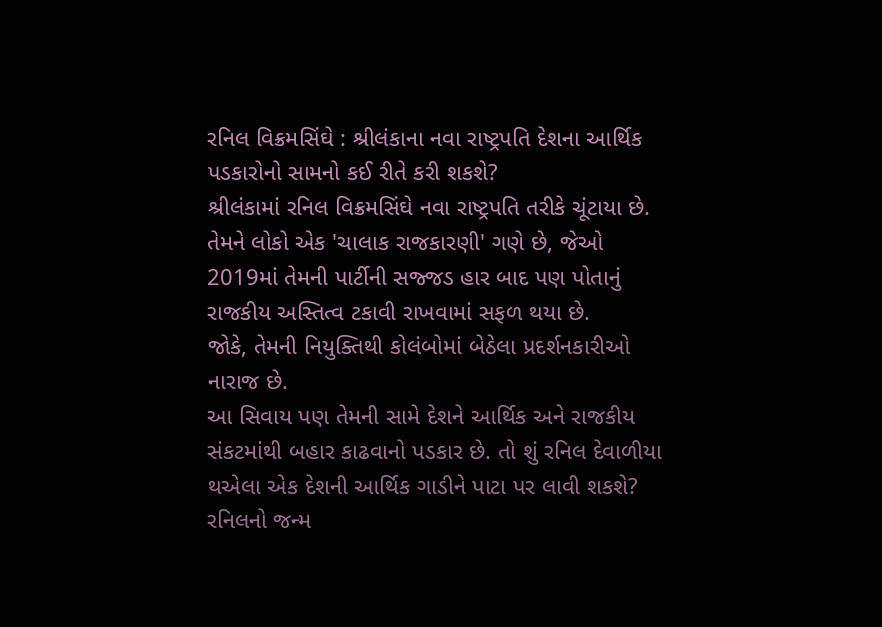રનિલ વિક્રમસિંઘે : શ્રીલંકાના નવા રાષ્ટ્રપતિ દેશના આર્થિક પડકારોનો સામનો કઈ રીતે કરી શકશે?
શ્રીલંકામાં રનિલ વિક્રમસિંઘે નવા રાષ્ટ્રપતિ તરીકે ચૂંટાયા છે. તેમને લોકો એક 'ચાલાક રાજકારણી' ગણે છે, જેઓ 2019માં તેમની પાર્ટીની સજ્જડ હાર બાદ પણ પોતાનું રાજકીય અસ્તિત્વ ટકાવી રાખવામાં સફળ થયા છે.
જોકે, તેમની નિયુક્તિથી કોલંબોમાં બેઠેલા પ્રદર્શનકારીઓ નારાજ છે.
આ સિવાય પણ તેમની સામે દેશને આર્થિક અને રાજકીય સંકટમાંથી બહાર કાઢવાનો પડકાર છે. તો શું રનિલ દેવાળીયા થએલા એક દેશની આર્થિક ગાડીને પાટા પર લાવી શકશે?
રનિલનો જન્મ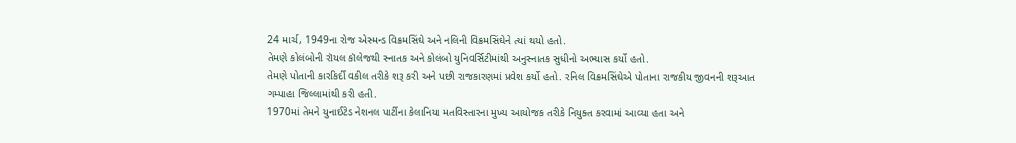24 માર્ચ, 1949ના રોજ એસ્મન્ડ વિક્રમસિંઘે અને નલિની વિક્રમસિંઘેને ત્યાં થયો હતો.
તેમણે કોલંબોની રૉયલ કૉલેજથી સ્નાતક અને કોલંબો યુનિવર્સિટીમાંથી અનુસ્નાતક સુધીનો અભ્યાસ કર્યો હતો.
તેમણે પોતાની કારકિર્દી વકીલ તરીકે શરૂ કરી અને પછી રાજકારણમાં પ્રવેશ કર્યો હતો. રનિલ વિક્રમસિંઘેએ પોતાના રાજકીય જીવનની શરૂઆત ગમ્પાહા જિલ્લામાંથી કરી હતી.
1970માં તેમને યુનાઈટેડ નેશનલ પાર્ટીના કેલાનિયા મતવિસ્તારના મુખ્ય આયોજક તરીકે નિયુક્ત કરવામાં આવ્યા હતા અને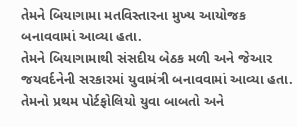તેમને બિયાગામા મતવિસ્તારના મુખ્ય આયોજક બનાવવામાં આવ્યા હતા.
તેમને બિયાગામાથી સંસદીય બેઠક મળી અને જેઆર જયવર્દનેની સરકારમાં યુવામંત્રી બનાવવામાં આવ્યા હતા. તેમનો પ્રથમ પોર્ટફોલિયો યુવા બાબતો અને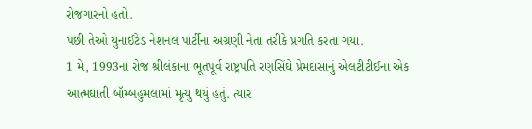રોજગારનો હતો.
પછી તેઓ યુનાઈટેડ નેશનલ પાર્ટીના અગ્રણી નેતા તરીકે પ્રગતિ કરતા ગયા.
1 મે, 1993ના રોજ શ્રીલંકાના ભૂતપૂર્વ રાષ્ટ્રપતિ રણસિંઘે પ્રેમદાસાનું એલટીટીઈના એક આત્મઘાતી બૉમ્બહુમલામાં મૃત્યુ થયું હતું. ત્યાર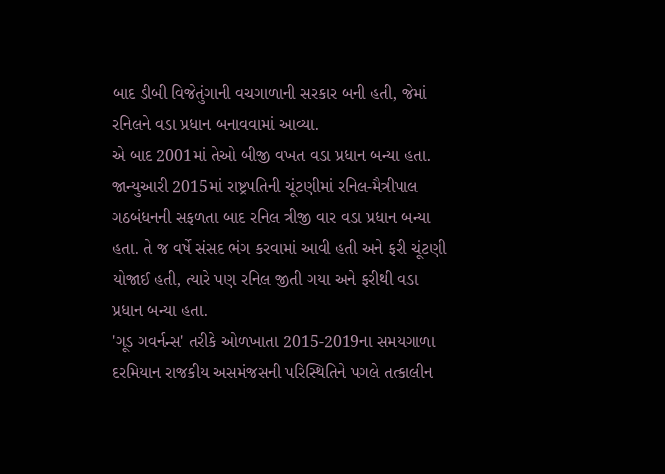બાદ ડીબી વિજેતુંગાની વચગાળાની સરકાર બની હતી, જેમાં રનિલને વડા પ્રધાન બનાવવામાં આવ્યા.
એ બાદ 2001માં તેઓ બીજી વખત વડા પ્રધાન બન્યા હતા.
જાન્યુઆરી 2015માં રાષ્ટ્રપતિની ચૂંટણીમાં રનિલ-મૈત્રીપાલ ગઠબંધનની સફળતા બાદ રનિલ ત્રીજી વાર વડા પ્રધાન બન્યા હતા. તે જ વર્ષે સંસદ ભંગ કરવામાં આવી હતી અને ફરી ચૂંટણી યોજાઈ હતી, ત્યારે પણ રનિલ જીતી ગયા અને ફરીથી વડા પ્રધાન બન્યા હતા.
'ગૂડ ગવર્નન્સ' તરીકે ઓળખાતા 2015-2019ના સમયગાળા દરમિયાન રાજકીય અસમંજસની પરિસ્થિતિને પગલે તત્કાલીન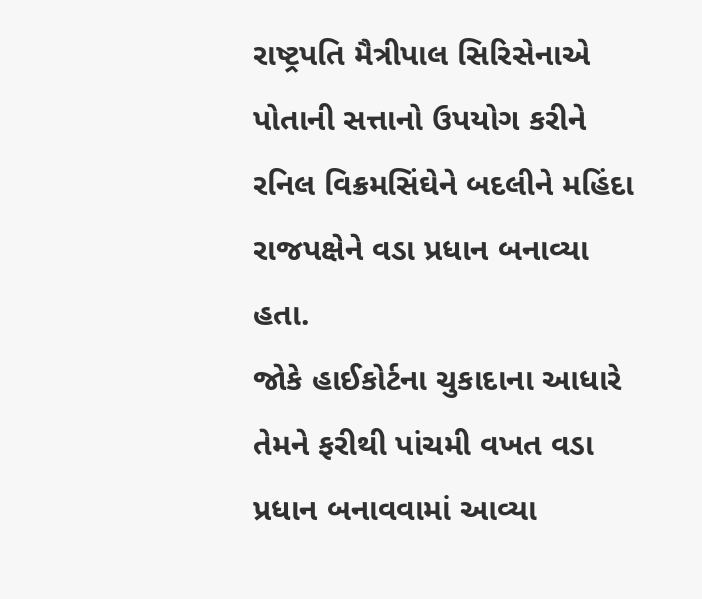રાષ્ટ્રપતિ મૈત્રીપાલ સિરિસેનાએ પોતાની સત્તાનો ઉપયોગ કરીને રનિલ વિક્રમસિંઘેને બદલીને મહિંદા રાજપક્ષેને વડા પ્રધાન બનાવ્યા હતા.
જોકે હાઈકોર્ટના ચુકાદાના આધારે તેમને ફરીથી પાંચમી વખત વડા પ્રધાન બનાવવામાં આવ્યા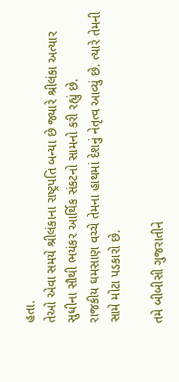હતા.
તેઓ એવા સમયે શ્રીલંકાના રાષ્ટ્રપતિ બન્યા છે જ્યારે શ્રીલંકા અત્યાર સુધીના સૌથી ભયંકર આર્થિક સંકટનો સામનો કરી રહ્યું છે.
રાજકીય ઘમસાણ વચ્ચે તેમના હાથમાં દેશનું નેતૃત્વ આવ્યું છે. ત્યારે તેમની સામે મોટા પડકારો છે.

તમે બીબીસી ગુજરાતીને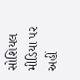સોશિયલ મીડિયા પર અહીં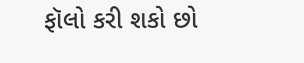ફૉલો કરી શકો છો